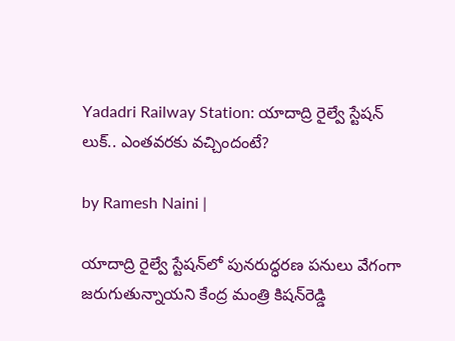Yadadri Railway Station: యాదాద్రి రైల్వే స్టేషన్ లుక్.. ఎంతవరకు వచ్చిందంటే?

by Ramesh Naini |

యాదాద్రి రైల్వే స్టేషన్‌లో పునరుద్ధరణ పనులు వేగంగా జరుగుతున్నాయని కేంద్ర మంత్రి కిషన్‌రెడ్డి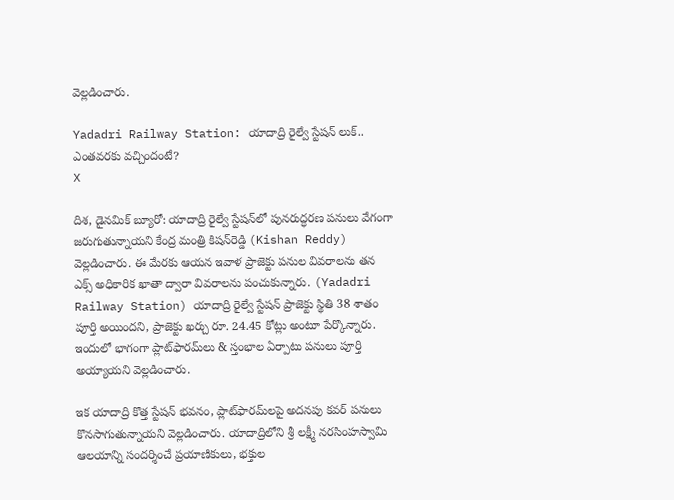వెల్లడించారు.

Yadadri Railway Station: యాదాద్రి రైల్వే స్టేషన్ లుక్.. ఎంతవరకు వచ్చిందంటే?
X

దిశ, డైనమిక్ బ్యూరో: యాదాద్రి రైల్వే స్టేషన్‌లో పునరుద్ధరణ పనులు వేగంగా జరుగుతున్నాయని కేంద్ర మంత్రి కిషన్‌రెడ్డి (Kishan Reddy) వెల్లడించారు. ఈ మేరకు ఆయన ఇవాళ ప్రాజెక్టు పనుల వివరాలను తన ఎక్స్ అధికారిక ఖాతా ద్వారా వివరాలను పంచుకున్నారు. (Yadadri Railway Station) యాదాద్రి రైల్వే స్టేషన్ ప్రాజెక్టు స్థితి 38 శాతం పూర్తి అయిందని, ప్రాజెక్టు ఖర్చు రూ. 24.45 కోట్లు అంటూ పేర్కొన్నారు. ఇందులో భాగంగా ప్లాట్‌ఫారమ్‌లు & స్తంభాల ఏర్పాటు పనులు పూర్తి అయ్యాయని వెల్లడించారు.

ఇక యాదాద్రి కొత్త స్టేషన్ భవనం, ప్లాట్‌ఫారమ్‌లపై అదనపు కవర్ పనులు కొనసాగుతున్నాయని వెల్లడించారు. యాదాద్రిలోని శ్రీ లక్ష్మీ నరసింహస్వామి ఆలయాన్ని సందర్శించే ప్రయాణికులు, భక్తుల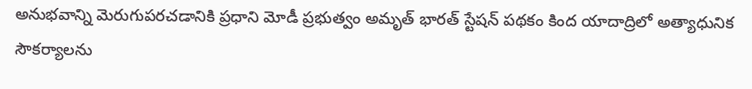అనుభవాన్ని మెరుగుపరచడానికి ప్రధాని మోడీ ప్రభుత్వం అమృత్ భారత్ స్టేషన్ పథకం కింద యాదాద్రిలో అత్యాధునిక సౌకర్యాలను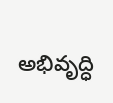అభివృద్ధి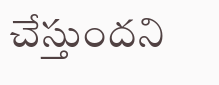చేస్తుందని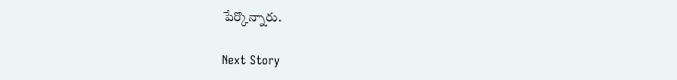పేర్కొన్నారు.

Next Story